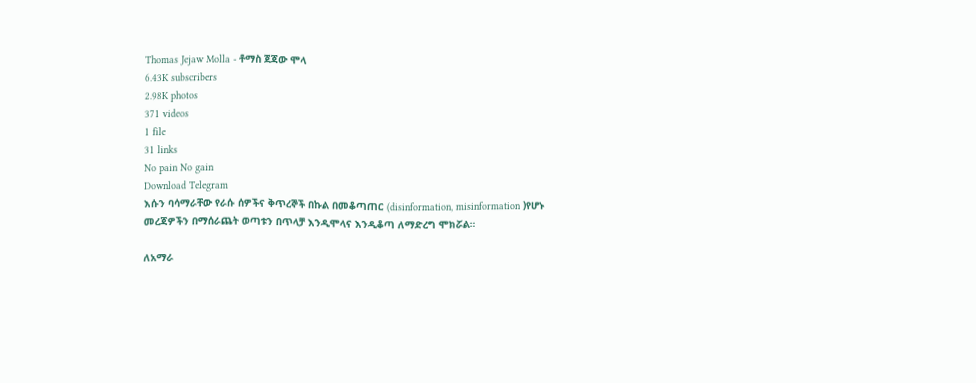Thomas Jejaw Molla - ቶማስ ጀጃው ሞላ
6.43K subscribers
2.98K photos
371 videos
1 file
31 links
No pain No gain
Download Telegram
እሱን ባሳማራቸው የራሱ ሰዎችና ቅጥረኞች በኩል በመቆጣጠር (disinformation, misinformation )የሆኑ መረጃዎችን በማሰራጨት ወጣቱን በጥላቻ እንዲሞላና እንዲቆጣ ለማድረግ ሞክሯል።

ለአማራ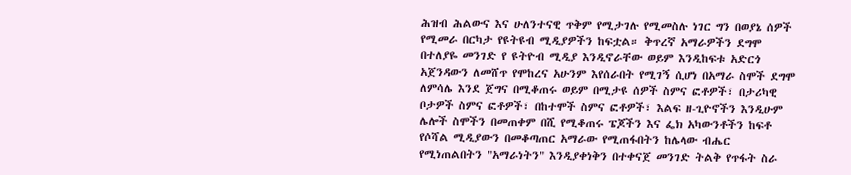ሕዝብ ሕልውና እና ሁለንተናዊ ጥቅም የሚታገሉ የሚመስሉ ነገር ግን በወያኔ ሰዎች የሚመራ በርካታ የዩትዩብ ሚዲያዎችን ከፍቷል። ቅጥረኛ አማራዎችን ደግሞ በተለያዬ መንገድ የ ዩትዮብ ሚዲያ እንዲኖራቸው ወይም እንዲከፍቱ አድርጎ አጀንዳውን ለመሸጥ የሞከረና አሁንም እየሰራበት የሚገኝ ሲሆነ በአማራ ስሞች ደግሞ ለምሳሌ እንደ ጀግና በሚቆጠሩ ወይም በሚታዩ ሰዎች ስምና ፎቶዎች፣ በታሪካዊ ቦታዎች ስምና ፎቶዎች፣ በከተሞች ስምና ፎቶዎች፣ እልፍ ዘ-ጊዮኖችን እንዲሁም ሌሎች ስሞችን በመጠቀም በሺ የሚቆጠሩ ፔጆችን እና ፌክ አካውንቶችን ከፍቶ የሶሻል ሚዲያውን በመቆጣጠር አማራው የሚጠፋበትን ከሌላው ብሔር የሚነጠልበትን "አማራነትን" እንዲያቀነቅን በተቀናጀ መንገድ ትልቅ የጥፋት ስራ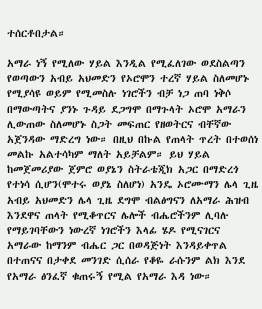ተሰርቶበታል።

አማራ ነኝ የሚለው ሃይል እንዲል የሚፈለገው ወደስልጣን የወጣውን አብይ አህመድን የኦሮሞን ተረኛ ሃይል ስለመሆኑ የሚያሳዩ ወይም የሚመስሉ ነገሮችን ብቻ ነጋ ጠባ ነቅሶ በማውጣትና ያንኑ ጉዳይ ደጋግሞ በማጉላት ኦሮሞ አማራን ሊውጠው ስለመሆኑ ስጋት መፍጠር የዘወትርና ብቸኛው አጀንዳው ማድረግ ነው። በዚህ በኩል የጠላት ጥረት በተወሰነ መልኩ አልተሳካም ማለት አይቻልም። ይህ ሃይል ከመጀመሪያው ጀምሮ ወያኔን ስትራቴጂክ አጋር በማድረጎ የተነሳ ሲሆን(ሞተሩ ወያኔ ስለሆነ) አንዴ ኦሮሙማን ሌላ ጊዜ አብይ አህመድን ሌላ ጊዜ ደግሞ ብልፅግናን ለአማራ ሕዝብ እንደዋና ጠላት የሚቆጥርና ሌሎች ብሔሮችንም ሊባሉ የማይገባቸውን ነውረኛ ነገሮችን እላፊ ሄዶ የሚናገርና አማራው ከማንም ብሔር ጋር በወዳጅነት እንዳይቀጥል በተጠናና በታቀደ መንገድ ሲሰራ የቆዬ ራሱንም ልክ እንደ የአማራ ፅንፈኛ ቁጠሩኝ የሚል የአማራ እዳ ነው።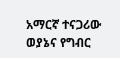አማርኛ ተናጋሪው ወያኔና የግብር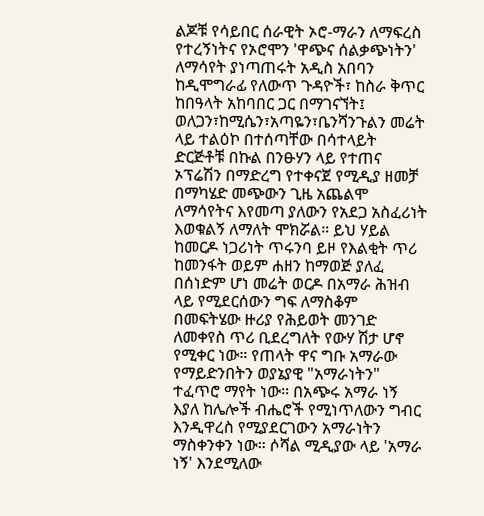ልጆቹ የሳይበር ሰራዊት ኦሮ-ማራን ለማፍረስ የተረኝነትና የኦሮሞን 'ዋጭና ሰልቃጭነትን' ለማሳየት ያነጣጠሩት አዲስ አበባን ከዲሞግራፊ የለውጥ ጉዳዮች፣ ከስራ ቅጥር ከበዓላት አከባበር ጋር በማገናኘት፤ ወለጋን፣ከሚሴን፣አጣዬን፣ቤንሻንጉልን መሬት ላይ ተልዕኮ በተሰጣቸው በሳተላይት ድርጅቶቹ በኩል በንፁሃን ላይ የተጠና ኦፕሬሽን በማድረግ የተቀናጀ የሚዲያ ዘመቻ በማካሄድ መጭውን ጊዜ አጨልሞ ለማሳየትና እየመጣ ያለውን የአደጋ አስፈሪነት እወቁልኝ ለማለት ሞክሯል። ይህ ሃይል ከመርዶ ነጋሪነት ጥሩንባ ይዞ የእልቂት ጥሪ ከመንፋት ወይም ሐዘን ከማወጅ ያለፈ በሰነድም ሆነ መሬት ወርዶ በአማራ ሕዝብ ላይ የሚደርሰውን ግፍ ለማስቆም በመፍትሄው ዙሪያ የሕይወት መንገድ ለመቀየስ ጥሪ ቢደረግለት የውሃ ሽታ ሆኖ የሚቀር ነው። የጠላት ዋና ግቡ አማራው የማይድንበትን ወያኔያዊ "አማራነትን" ተፈጥሮ ማየት ነው። በአጭሩ አማራ ነኝ እያለ ከሌሎች ብሔሮች የሚነጥለውን ግብር እንዲዋረስ የሚያደርገውን አማራነትን ማስቀንቀን ነው። ሶሻል ሚዲያው ላይ 'አማራ ነኝ' እንደሚለው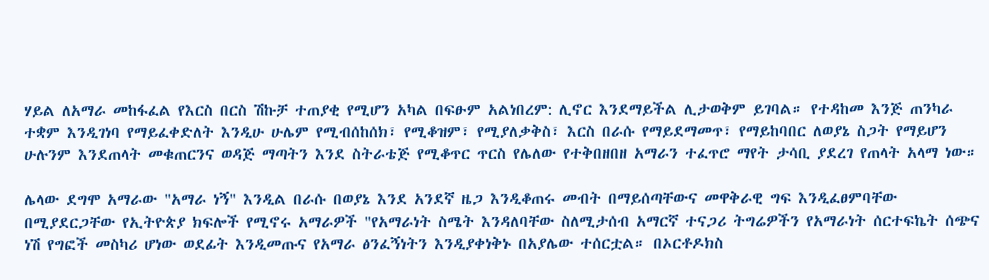ሃይል ለአማራ መከፋፈል የእርስ በርስ ሽኩቻ ተጠያቂ የሚሆን አካል በፍፁም አልነበረም: ሊኖር እንደማይችል ሊታወቅም ይገባል። የተዳከመ እንጅ ጠንካራ ተቋም እንዲገነባ የማይፈቀድለት እንዲሁ ሁሌም የሚብሰከሰክ፣ የሚቆዝም፣ የሚያለቃቅስ፣ እርስ በራሱ የማይደማመጥ፣ የማይከባበር ለወያኔ ስጋት የማይሆን ሁሉንም እንደጠላት መቁጠርንና ወዳጅ ማጣትን እንደ ስትራቴጅ የሚቆጥር ጥርስ የሌለው የተቅበዘበዘ አማራን ተፈጥሮ ማየት ታሳቢ ያደረገ የጠላት አላማ ነው።

ሌላው ደግሞ አማራው "አማራ ነኝ" እንዲል በራሱ በወያኔ እንደ አንደኛ ዜጋ እንዲቆጠሩ መብት በማይሰጣቸውና መዋቅራዊ ግፍ እንዲፈፀምባቸው በሚያደርጋቸው የኢትዮጵያ ክፍሎች የሚኖሩ አማራዎች "የአማራነት ስሜት እንዳለባቸው ስለሚታሰብ አማርኛ ተናጋሪ ትግሬዎችን የአማራነት ሰርተፍኬት ሰጭና ነሽ የግፎች መስካሪ ሆነው ወደፊት እንዲመጡና የአማራ ፅንፈኝነትን እንዲያቀነቅኑ በአያሌው ተሰርቷል። በኦርቶዶክስ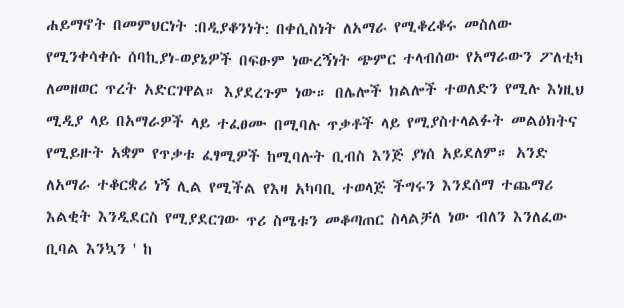ሐይማኖት በመምህርነት :በዲያቆንነት: በቀሲስነት ለአማራ የሚቆረቆሩ መስለው የሚንቀሳቀሱ ሰባኪያነ-ወያኔዎች በፍፁም ነውረኝነት ጭምር ተላብሰው የአማራውን ፖለቲካ ለመዘወር ጥረት አድርገዋል። እያደረጉም ነው። በሌሎች ክልሎች ተወለድን የሚሉ እነዚህ ሚዲያ ላይ በአማራዎች ላይ ተፈፀሙ በሚባሉ ጥቃቶች ላይ የሚያስተላልፉት መልዕክትና የሚይዙት አቋም የጥቃቱ ፈፃሚዎች ከሚባሉት ቢብስ እንጅ ያነሰ አይደለም። አንድ ለአማራ ተቆርቋሪ ነኝ ሊል የሚችል የእዛ አካባቢ ተወላጅ ችግሩን እንደሰማ ተጨማሪ እልቂት እንዲደርስ የሚያደርገው ጥሪ ስሜቱን መቆጣጠር ስላልቻለ ነው ብለን እንለፈው ቢባል እንኳን ' ከ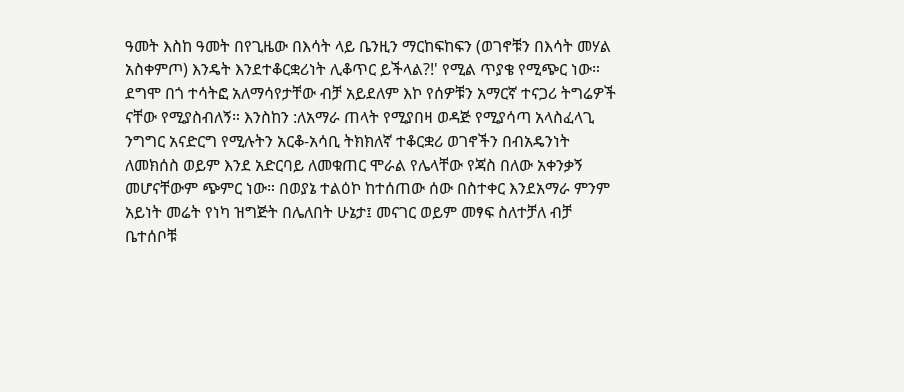ዓመት እስከ ዓመት በየጊዜው በእሳት ላይ ቤንዚን ማርከፍከፍን (ወገኖቹን በእሳት መሃል አስቀምጦ) እንዴት እንደተቆርቋሪነት ሊቆጥር ይችላል?!' የሚል ጥያቄ የሚጭር ነው። ደግሞ በጎ ተሳትፎ አለማሳየታቸው ብቻ አይደለም እኮ የሰዎቹን አማርኛ ተናጋሪ ትግሬዎች ናቸው የሚያስብለኝ። እንስከን :ለአማራ ጠላት የሚያበዛ ወዳጅ የሚያሳጣ አላስፈላጊ ንግግር አናድርግ የሚሉትን አርቆ-አሳቢ ትክክለኛ ተቆርቋሪ ወገኖችን በብአዴንነት ለመክሰስ ወይም እንደ አድርባይ ለመቁጠር ሞራል የሌላቸው የጃስ በለው አቀንቃኝ መሆናቸውም ጭምር ነው። በወያኔ ተልዕኮ ከተሰጠው ሰው በስተቀር እንደአማራ ምንም አይነት መሬት የነካ ዝግጅት በሌለበት ሁኔታ፤ መናገር ወይም መፃፍ ስለተቻለ ብቻ ቤተሰቦቹ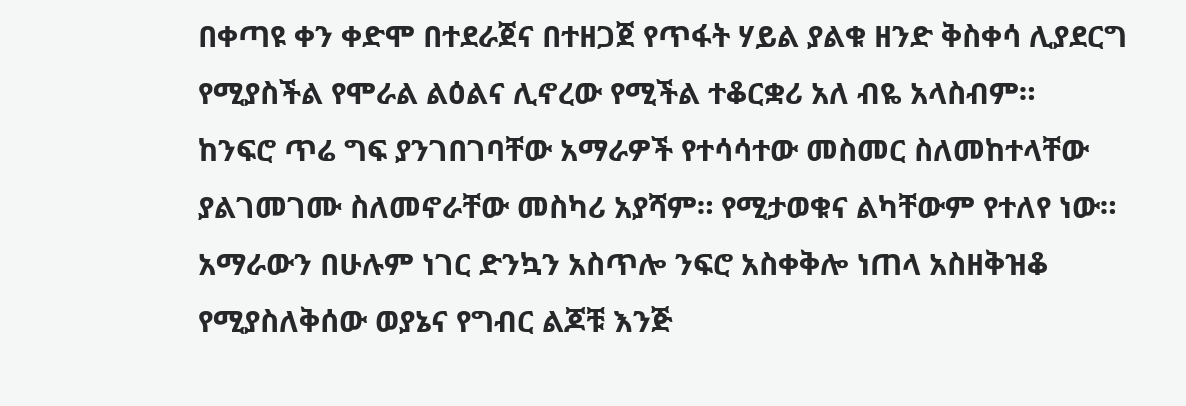በቀጣዩ ቀን ቀድሞ በተደራጀና በተዘጋጀ የጥፋት ሃይል ያልቁ ዘንድ ቅስቀሳ ሊያደርግ የሚያስችል የሞራል ልዕልና ሊኖረው የሚችል ተቆርቋሪ አለ ብዬ አላስብም።
ከንፍሮ ጥሬ ግፍ ያንገበገባቸው አማራዎች የተሳሳተው መስመር ስለመከተላቸው ያልገመገሙ ስለመኖራቸው መስካሪ አያሻም። የሚታወቁና ልካቸውም የተለየ ነው።
አማራውን በሁሉም ነገር ድንኳን አስጥሎ ንፍሮ አስቀቅሎ ነጠላ አስዘቅዝቆ የሚያስለቅሰው ወያኔና የግብር ልጆቹ እንጅ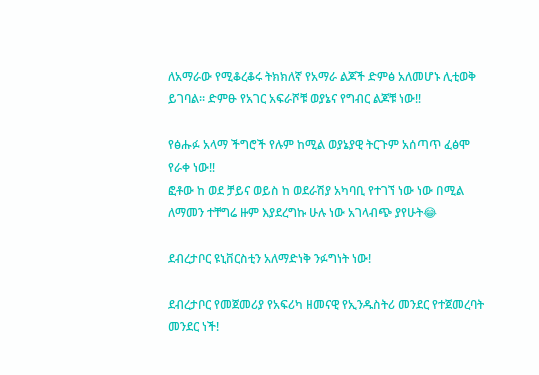ለአማራው የሚቆረቆሩ ትክክለኛ የአማራ ልጆች ድምፅ አለመሆኑ ሊቲወቅ ይገባል። ድምፁ የአገር አፍራሾቹ ወያኔና የግብር ልጆቹ ነው‼

የፅሑፉ አላማ ችግሮች የሉም ከሚል ወያኔያዊ ትርጉም አሰጣጥ ፈፅሞ የራቀ ነው‼
ፎቶው ከ ወደ ቻይና ወይስ ከ ወደራሽያ አካባቢ የተገኘ ነው ነው በሚል ለማመን ተቸግሬ ዙም እያደረግኩ ሁሉ ነው አገላብጭ ያየሁት😂

ደብረታቦር ዩኒቨርስቲን አለማድነቅ ንፉግነት ነው!

ደብረታቦር የመጀመሪያ የአፍሪካ ዘመናዊ የኢንዱስትሪ መንደር የተጀመረባት መንደር ነች!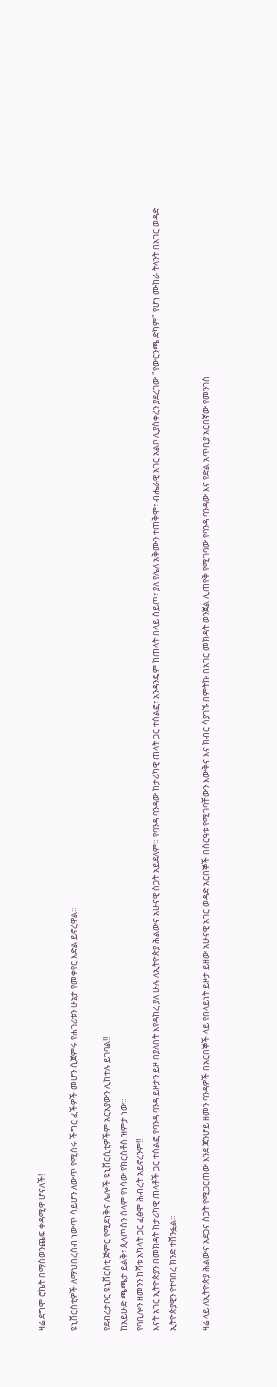ዛሬ ደግሞ ሮኬት በማስወንጨፍ ቀዳሚዋ ሆናለች!

ዩኒቨርስቲዎች ለማህበረሰብ ነውጥ ሳይሆን ለውጥ የሚሰሩ ችግር ፈችዎች መሆን ሲጀምሩ የሐገሪቱን ሁኔታ የመቀየር እድል ይኖረዋል።

የደብረታቦር ዩኒቨርስቲ ጅምር የሚደነቅና ሌሎች ዩኒቨርሲቲዎችም አርአያውን ሊከተሉ ይገባል‼
ከአይሁድ ጫጫታ ይልቅ፣ ጲላጦስን ሰላም የነሳው የክርስቶስ ዝምታ ነው።
የባቢሎን ዘመንን ከሻቱ አካላት ጋር ፈፅሞ ሕብረት አይኖረንም‼
እናት አገር ኢትዮጵያን በመክዳት ከታሪካዊ ጠላቶች ጋር ተሰልፎ የባንዳ ባንዳ ይዞታን ይዞ በያለበት እየዳከረ ያለ ሁሉ ለኢትዮጵያ ሕልውና አሁናዊ ስጋት አይደለም። የባንዳ ባንዳው ከታሪካዊ ጠላት ጋር ተሰልፎ፣ አንዳንዴም ከጠላት በላይ ሰይጦ፣ ያለ የሌለ አቅሙን ተጠቅሞ፣ ብሔራዊ አገር አልቦ ሊያስቀረን ያደረገው "የውርንጫ ድካም" የሆነ ሙከራ ትላንት በአገር ወዳድ ኢትዮጵያዊን የተባበረ ክንድ ተሸንፏል።

ዛሬ ላይ ለኢትዮጵያ ሕልውና አደጋና ስጋት የሚጋርጠው እንደ ጃንሆይ ዘመን ባንዳዎች በአርበኞች ላይ የበላይነት ይዞታ ይዘው አሁናዊ አገር ወዳድ አርበኞች በስርዓቱ የሚገባቸውን እውቅና እና ክብር ሳያገኙ በምትኩ በአገር መክዳት ወንጀል ሊጠየቅ የሚገባው የባንዳ ባንዳው እና የድል አጥቢያ አርበኛው የመንገስ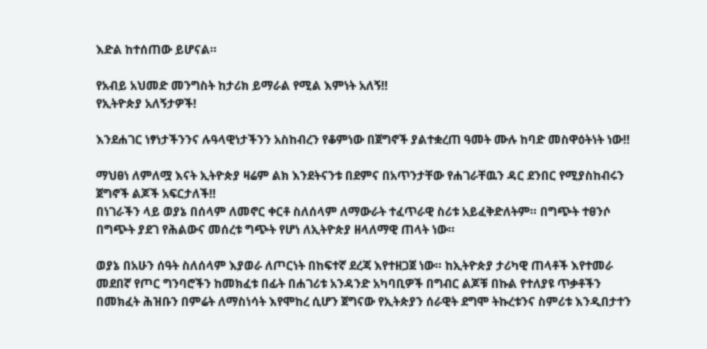እድል ከተሰጠው ይሆናል።

የአብይ አህመድ መንግስት ከታሪክ ይማራል የሚል እምነት አለኝ‼
የኢትዮጵያ አለኝታዎች!

እንደሐገር ነፃነታችንንና ሉዓላዊነታችንን አስከብረን የቆምነው በጀግኖች ያልተቋረጠ ዓመት ሙሉ ከባድ መስዋዕትነት ነው‼

ማህፀነ ለምለሟ እናት ኢትዮጵያ ዛሬም ልክ እንደትናንቱ በደምና በአጥንታቸው የሐገራቸዉን ዳር ደንበር የሚያስከብሩን ጀግኖች ልጆች አፍርታለች‼
በነገራችን ላይ ወያኔ በሰላም ለመኖር ቀርቶ ስለሰላም ለማውራት ተፈጥራዊ ስሪቱ አይፈቅድለትም። በግጭት ተፀንሶ በግጭት ያደገ የሕልውና መሰረቱ ግጭት የሆነ ለኢትዮጵያ ዘላለማዊ ጠላት ነው።

ወያኔ በአሁን ሰዓት ስለሰላም እያወራ ለጦርነት በከፍተኛ ደረጃ እየተዘጋጀ ነው። ከኢትዮጵያ ታሪካዊ ጠላቶች እየተመራ መደበኛ የጦር ግንባሮችን ከመክፈቱ በፊት በሐገሪቱ አንዳንድ አካባቢዎች በግብር ልጆቹ በኩል የተለያዩ ጥቃቶችን በመክፈት ሕዝቡን በምሬት ለማስነሳት እየሞከረ ሲሆን ጀግናው የኢትጵያን ሰራዊት ደግሞ ትኩረቱንና ስምሪቱ እንዲበታተን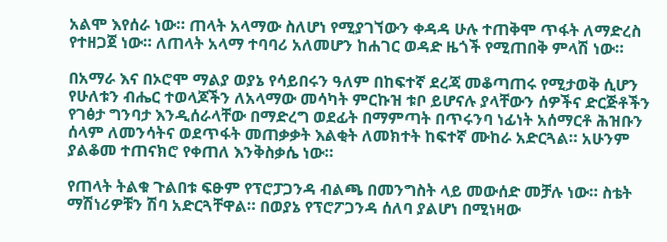አልሞ እየሰራ ነው። ጠላት አላማው ስለሆነ የሚያገኘውን ቀዳዳ ሁሉ ተጠቅሞ ጥፋት ለማድረስ የተዘጋጀ ነው። ለጠላት አላማ ተባባሪ አለመሆን ከሐገር ወዳድ ዜጎች የሚጠበቅ ምላሽ ነው።

በአማራ እና በኦሮሞ ማልያ ወያኔ የሳይበሩን ዓለም በከፍተኛ ደረጃ መቆጣጠሩ የሚታወቅ ሲሆን የሁለቱን ብሔር ተወላጆችን ለአላማው መሳካት ምርኩዝ ቱቦ ይሆናሉ ያላቸውን ሰዎችና ድርጅቶችን የገፅታ ግንባታ እንዲሰራላቸው በማድረግ ወደፊት በማምጣት በጥሩንባ ነፊነት አሰማርቶ ሕዝቡን ሰላም ለመንሳትና ወደጥፋት መጠቃቃት እልቂት ለመክተት ከፍተኛ ሙከራ አድርጓል። አሁንም ያልቆመ ተጠናክሮ የቀጠለ እንቅስቃሴ ነው።

የጠላት ትልቁ ጉልበቱ ፍፁም የፕሮፓጋንዳ ብልጫ በመንግስት ላይ መውሰድ መቻሉ ነው። ስቴት ማሽነሪዎቹን ሽባ አድርጓቸዋል። በወያኔ የፕሮፖጋንዳ ሰለባ ያልሆነ በሚነዛው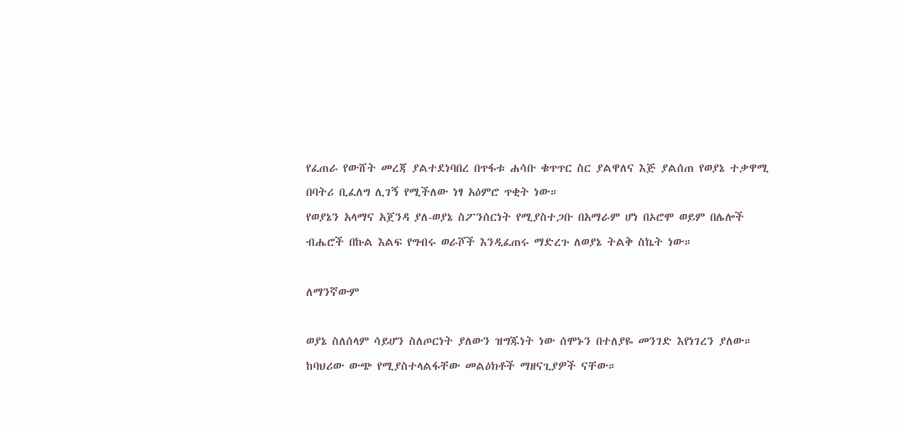የፈጠራ የውሸት መረጃ ያልተደነባበረ በጥፋቱ ሐሳቡ ቁጥጥር ስር ያልዋለና እጅ ያልሰጠ የወያኔ ተቃዋሚ በባትሪ ቢፈለግ ሊገኝ የሚችለው ነፃ አዕምሮ ጥቂት ነው።
የወያኔን አላማና አጀንዳ ያለ-ወያኔ ስፖንሰርነት የሚያስተጋቡ በአማራም ሆነ በኦሮሞ ወይም በሌሎች ብሔሮች በኩል እልፍ የግብሩ ወራሾች እንዲፈጠሩ ማድረጉ ለወያኔ ትልቅ ስኬት ነው።

ለማንኛውም

ወያኔ ስለሰላም ሳይሆን ስለጦርነት ያለውን ዝግጁነት ነው ሰሞኑን በተለያዬ መንገድ እየነገረን ያለው። ከባህሪው ውጭ የሚያስተላልፋቸው መልዕክቶች ማዘናጊያዎች ናቸው።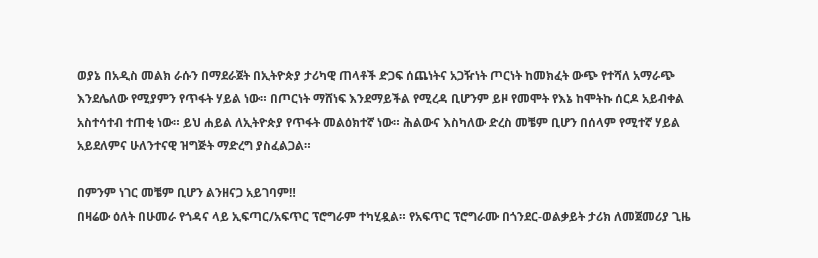ወያኔ በአዲስ መልክ ራሱን በማደራጀት በኢትዮጵያ ታሪካዊ ጠላቶች ድጋፍ ሰጨነትና አጋዥነት ጦርነት ከመክፈት ውጭ የተሻለ አማራጭ እንደሌለው የሚያምን የጥፋት ሃይል ነው። በጦርነት ማሸነፍ እንደማይችል የሚረዳ ቢሆንም ይዞ የመሞት የእኔ ከሞትኩ ሰርዶ አይብቀል አስተሳተብ ተጠቂ ነው። ይህ ሐይል ለኢትዮጵያ የጥፋት መልዕክተኛ ነው። ሕልውና እስካለው ድረስ መቼም ቢሆን በሰላም የሚተኛ ሃይል አይደለምና ሁለንተናዊ ዝግጅት ማድረግ ያስፈልጋል።

በምንም ነገር መቼም ቢሆን ልንዘናጋ አይገባም‼
በዛሬው ዕለት በሁመራ የጎዳና ላይ ኢፍጣር/አፍጥር ፕሮግራም ተካሂዷል። የአፍጥር ፕሮግራሙ በጎንደር-ወልቃይት ታሪክ ለመጀመሪያ ጊዜ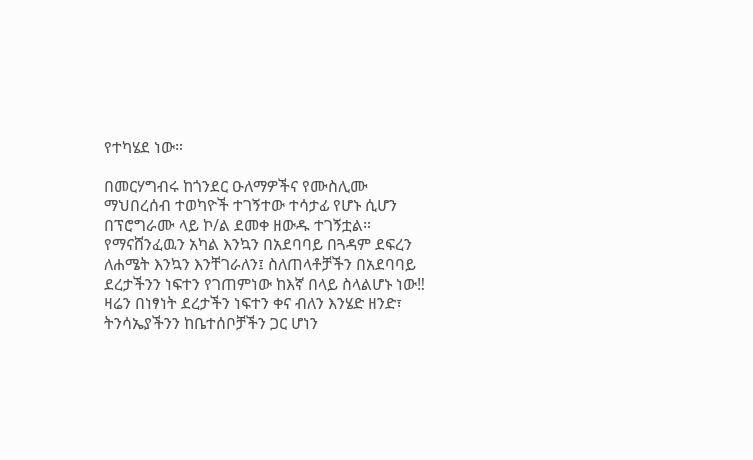የተካሄደ ነው።

በመርሃግብሩ ከጎንደር ዑለማዎችና የሙስሊሙ ማህበረሰብ ተወካዮች ተገኝተው ተሳታፊ የሆኑ ሲሆን በፕሮግራሙ ላይ ኮ/ል ደመቀ ዘውዱ ተገኝቷል።
የማናሸንፈዉን አካል እንኳን በአደባባይ በጓዳም ደፍረን ለሐሜት እንኳን እንቸገራለን፤ ስለጠላቶቻችን በአደባባይ ደረታችንን ነፍተን የገጠምነው ከእኛ በላይ ስላልሆኑ ነው‼
ዛሬን በነፃነት ደረታችን ነፍተን ቀና ብለን እንሄድ ዘንድ፣ ትንሳኤያችንን ከቤተሰቦቻችን ጋር ሆነን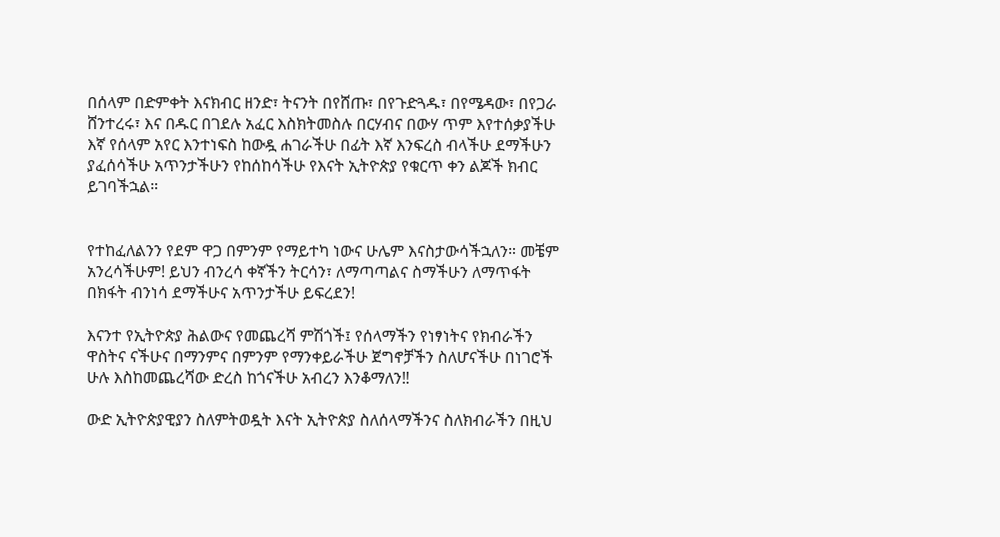በሰላም በድምቀት እናክብር ዘንድ፣ ትናንት በየሸጡ፣ በየጉድጓዱ፣ በየሜዳው፣ በየጋራ ሸንተረሩ፣ እና በዱር በገደሉ አፈር እስክትመስሉ በርሃብና በውሃ ጥም እየተሰቃያችሁ እኛ የሰላም አየር እንተነፍስ ከውዷ ሐገራችሁ በፊት እኛ እንፍረስ ብላችሁ ደማችሁን ያፈሰሳችሁ አጥንታችሁን የከሰከሳችሁ የእናት ኢትዮጵያ የቁርጥ ቀን ልጆች ክብር ይገባችኋል።


የተከፈለልንን የደም ዋጋ በምንም የማይተካ ነውና ሁሌም እናስታውሳችኋለን። መቼም አንረሳችሁም! ይህን ብንረሳ ቀኛችን ትርሳን፣ ለማጣጣልና ስማችሁን ለማጥፋት በክፋት ብንነሳ ደማችሁና አጥንታችሁ ይፍረደን!

እናንተ የኢትዮጵያ ሕልውና የመጨረሻ ምሽጎች፤ የሰላማችን የነፃነትና የክብራችን ዋስትና ናችሁና በማንምና በምንም የማንቀይራችሁ ጀግኖቻችን ስለሆናችሁ በነገሮች ሁሉ እስከመጨረሻው ድረስ ከጎናችሁ አብረን እንቆማለን‼

ውድ ኢትዮጵያዊያን ስለምትወዷት እናት ኢትዮጵያ ስለሰላማችንና ስለክብራችን በዚህ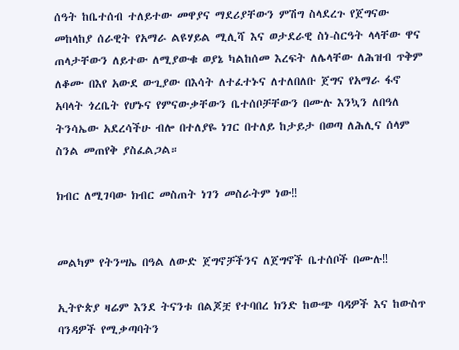ሰዓት ከቤተሰብ ተለይተው መዋያና ማደሪያቸውን ምሽግ ስላደረጉ የጀግናው መከላከያ ሰራዊት የአማራ ልዩሃይል ሚሊሻ እና ወታደራዊ ስነ-ስርዓት ላላቸው ዋና ጠላታቸውን ለይተው ለሚያውቁ ወያኔ ካልከሰመ እረፍት ለሌላቸው ለሕዝብ ጥቅም ለቆሙ በእየ አውደ ውጊያው በእሳት ለተፈተኑና ለተለበለቡ ጀግና የአማራ ፋኖ አባላት ጎረቤት የሆኑና የምናውቃቸውን ቤተሰቦቻቸውን በሙሉ እንኳን ለበዓለ ትንሳኤው አደረሳችሁ ብሎ በተለያዬ ነገር በተለይ ከታይታ በወጣ ለሕሊና ሰላም ስንል መጠየቅ ያስፈልጋል።

ክብር ለሚገባው ክብር መስጠት ነገን መስራትም ነው‼


መልካም የትንሣኤ በዓል ለውድ ጀግኖቻችንና ለጀግኖች ቤተሰቦች በሙሉ‼

ኢትዮጵያ ዛሬም እንደ ትናንቱ በልጆቿ የተባበረ ክንድ ከውጭ ባዳዎች እና ከውስጥ ባንዳዎች የሚቃጣባትን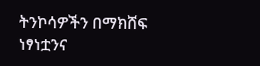ትንኮሳዎችን በማክሸፍ ነፃነቷንና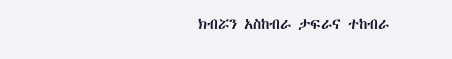ክብሯን አስከብራ ታፍራና ተከብራ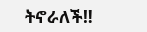ትኖራለች‼